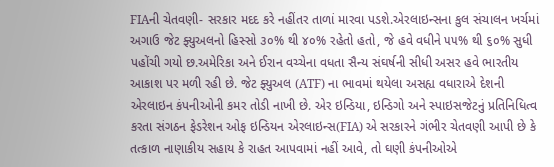FIAની ચેતવણી- સરકાર મદદ કરે નહીંતર તાળાં મારવા પડશે.એરલાઇન્સના કુલ સંચાલન ખર્ચમાં અગાઉ જેટ ફ્યુઅલનો હિસ્સો ૩૦% થી ૪૦% રહેતો હતો, જે હવે વધીને ૫૫% થી ૬૦% સુધી પહોંચી ગયો છ.અમેરિકા અને ઈરાન વચ્ચેના વધતા સૈન્ય સંઘર્ષની સીધી અસર હવે ભારતીય આકાશ પર મળી રહી છે. જેટ ફ્યુઅલ (ATF) ના ભાવમાં થયેલા અસહ્ય વધારાએ દેશની એરલાઇન કંપનીઓની કમર તોડી નાખી છે. એર ઇન્ડિયા, ઇન્ડિગો અને સ્પાઇસજેટનું પ્રતિનિધિત્વ કરતા સંગઠન ફેડરેશન ઓફ ઇન્ડિયન એરલાઇન્સ(FIA) એ સરકારને ગંભીર ચેતવણી આપી છે કે તત્કાળ નાણાકીય સહાય કે રાહત આપવામાં નહીં આવે, તો ઘણી કંપનીઓએ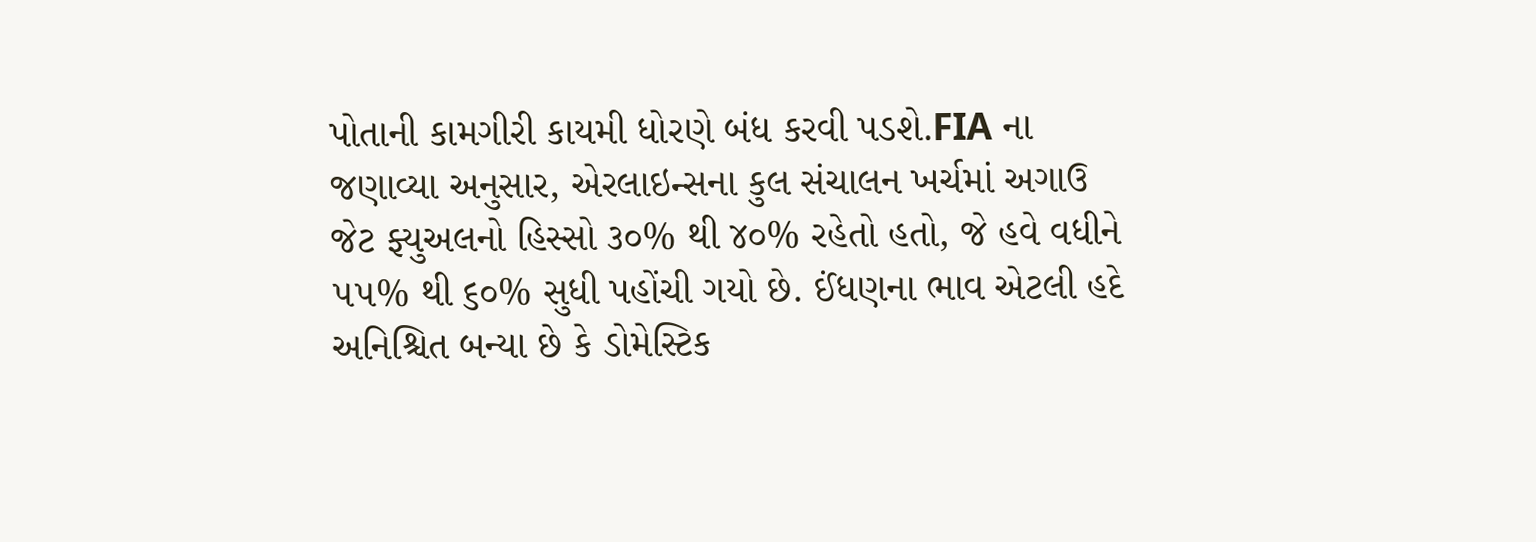પોતાની કામગીરી કાયમી ધોરણે બંધ કરવી પડશે.FIA ના જણાવ્યા અનુસાર, એરલાઇન્સના કુલ સંચાલન ખર્ચમાં અગાઉ જેટ ફ્યુઅલનો હિસ્સો ૩૦% થી ૪૦% રહેતો હતો, જે હવે વધીને ૫૫% થી ૬૦% સુધી પહોંચી ગયો છે. ઈંધણના ભાવ એટલી હદે અનિશ્ચિત બન્યા છે કે ડોમેસ્ટિક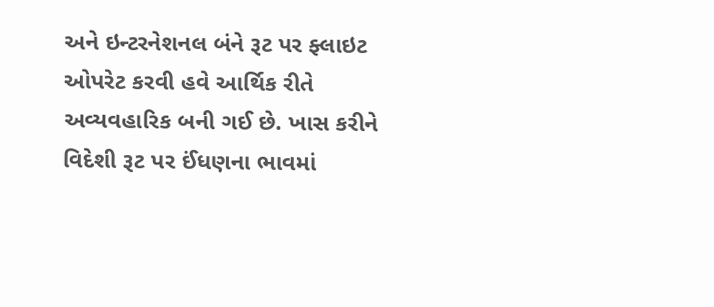અને ઇન્ટરનેશનલ બંને રૂટ પર ફ્લાઇટ ઓપરેટ કરવી હવે આર્થિક રીતે અવ્યવહારિક બની ગઈ છે. ખાસ કરીને વિદેશી રૂટ પર ઈંધણના ભાવમાં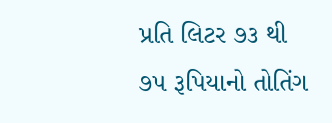પ્રતિ લિટર ૭૩ થી ૭૫ રૂપિયાનો તોતિંગ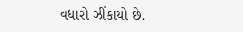વધારો ઝીંકાયો છે.